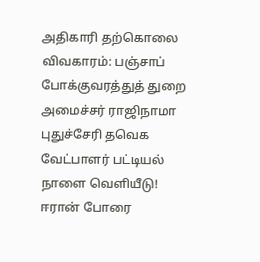அதிகாரி தற்கொலை விவகாரம்: பஞ்சாப் போக்குவரத்துத் துறை அமைச்சர் ராஜிநாமா புதுச்சேரி தவெக வேட்பாளர் பட்டியல் நாளை வெளியீடு! ஈரான் போரை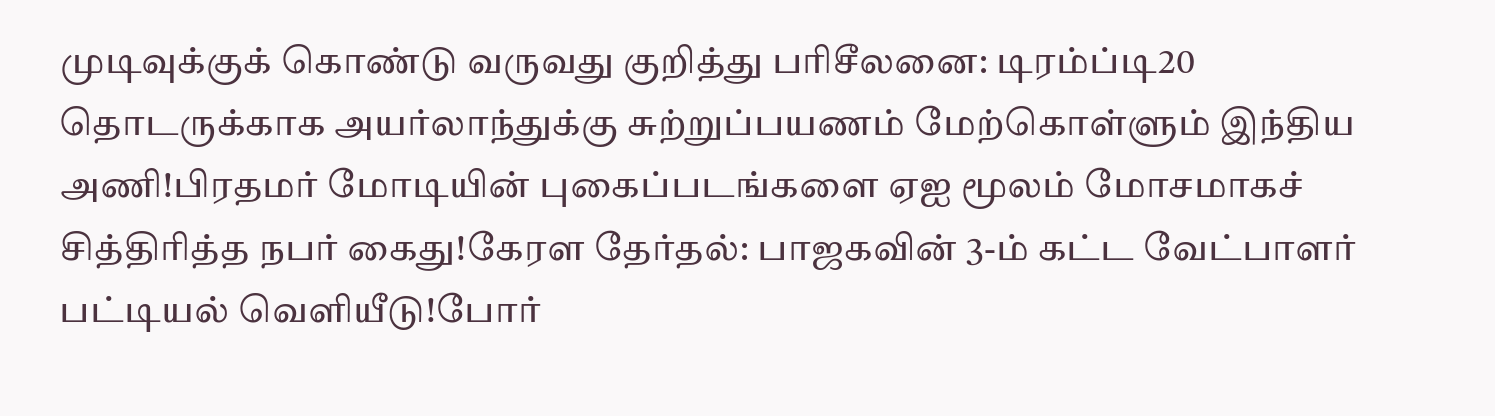முடிவுக்குக் கொண்டு வருவது குறித்து பரிசீலனை: டிரம்ப்டி20 தொடருக்காக அயர்லாந்துக்கு சுற்றுப்பயணம் மேற்கொள்ளும் இந்திய அணி!பிரதமர் மோடியின் புகைப்படங்களை ஏஐ மூலம் மோசமாகச் சித்திரித்த நபர் கைது!கேரள தேர்தல்: பாஜகவின் 3-ம் கட்ட வேட்பாளர் பட்டியல் வெளியீடு!போர்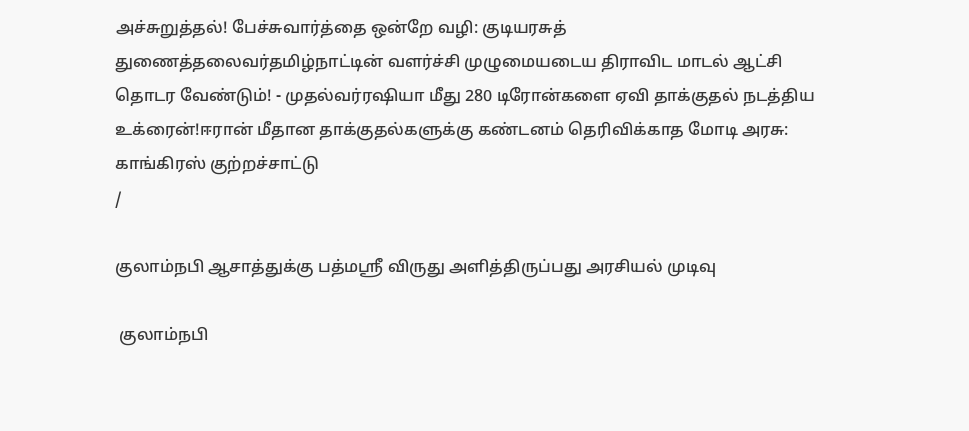அச்சுறுத்தல்! பேச்சுவார்த்தை ஒன்றே வழி: குடியரசுத் துணைத்தலைவர்தமிழ்நாட்டின் வளர்ச்சி முழுமையடைய திராவிட மாடல் ஆட்சி தொடர வேண்டும்! - முதல்வர்ரஷியா மீது 280 டிரோன்களை ஏவி தாக்குதல் நடத்திய உக்ரைன்!ஈரான் மீதான தாக்குதல்களுக்கு கண்டனம் தெரிவிக்காத மோடி அரசு: காங்கிரஸ் குற்றச்சாட்டு
/

குலாம்நபி ஆசாத்துக்கு பத்மஸ்ரீ விருது அளித்திருப்பது அரசியல் முடிவு

 குலாம்நபி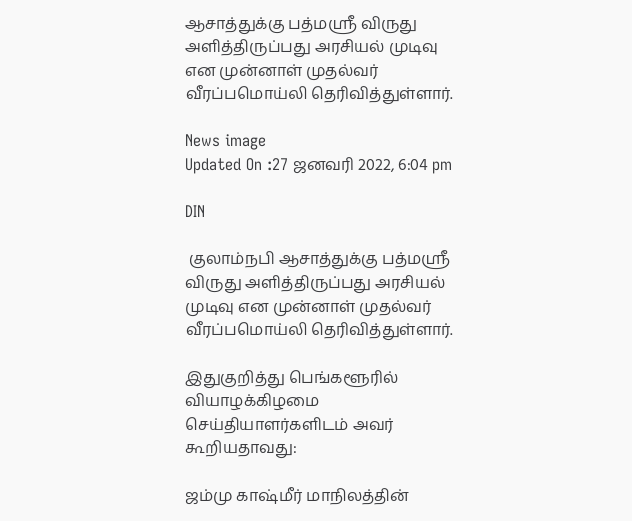ஆசாத்துக்கு பத்மஸ்ரீ விருது அளித்திருப்பது அரசியல் முடிவு என முன்னாள் முதல்வர் வீரப்பமொய்லி தெரிவித்துள்ளார்.

News image
Updated On :27 ஜனவரி 2022, 6:04 pm

DIN

 குலாம்நபி ஆசாத்துக்கு பத்மஸ்ரீ விருது அளித்திருப்பது அரசியல் முடிவு என முன்னாள் முதல்வர் வீரப்பமொய்லி தெரிவித்துள்ளார்.

இதுகுறித்து பெங்களூரில் வியாழக்கிழமை செய்தியாளர்களிடம் அவர் கூறியதாவது:

ஜம்மு காஷ்மீர் மாநிலத்தின்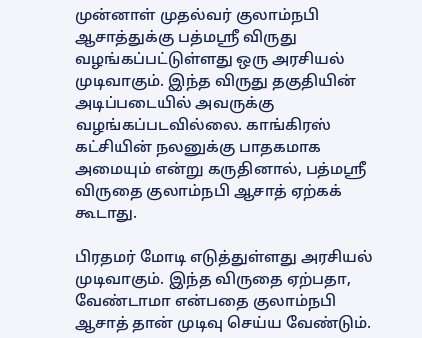முன்னாள் முதல்வர் குலாம்நபி ஆசாத்துக்கு பத்மஸ்ரீ விருது வழங்கப்பட்டுள்ளது ஒரு அரசியல் முடிவாகும். இந்த விருது தகுதியின் அடிப்படையில் அவருக்கு வழங்கப்படவில்லை. காங்கிரஸ் கட்சியின் நலனுக்கு பாதகமாக அமையும் என்று கருதினால், பத்மஸ்ரீ விருதை குலாம்நபி ஆசாத் ஏற்கக் கூடாது.

பிரதமர் மோடி எடுத்துள்ளது அரசியல் முடிவாகும். இந்த விருதை ஏற்பதா, வேண்டாமா என்பதை குலாம்நபி ஆசாத் தான் முடிவு செய்ய வேண்டும்.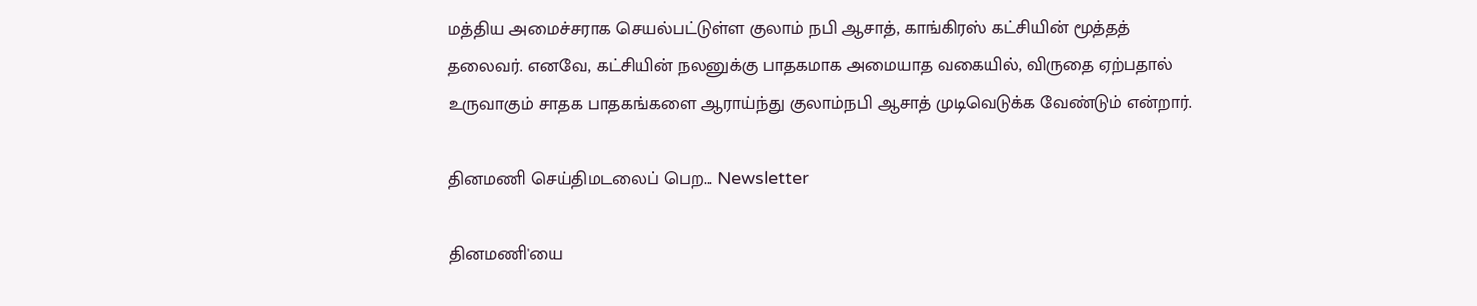மத்திய அமைச்சராக செயல்பட்டுள்ள குலாம் நபி ஆசாத், காங்கிரஸ் கட்சியின் மூத்தத் தலைவர். எனவே, கட்சியின் நலனுக்கு பாதகமாக அமையாத வகையில், விருதை ஏற்பதால் உருவாகும் சாதக பாதகங்களை ஆராய்ந்து குலாம்நபி ஆசாத் முடிவெடுக்க வேண்டும் என்றார்.

தினமணி செய்திமடலைப் பெற... Newsletter

தினமணி'யை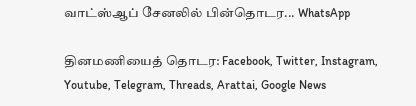வாட்ஸ்ஆப் சேனலில் பின்தொடர... WhatsApp

தினமணியைத் தொடர: Facebook, Twitter, Instagram, Youtube, Telegram, Threads, Arattai, Google News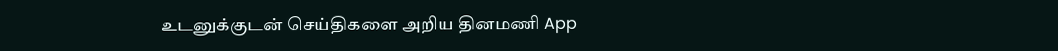உடனுக்குடன் செய்திகளை அறிய தினமணி App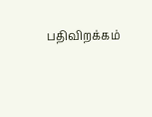பதிவிறக்கம்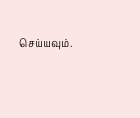செய்யவும்.